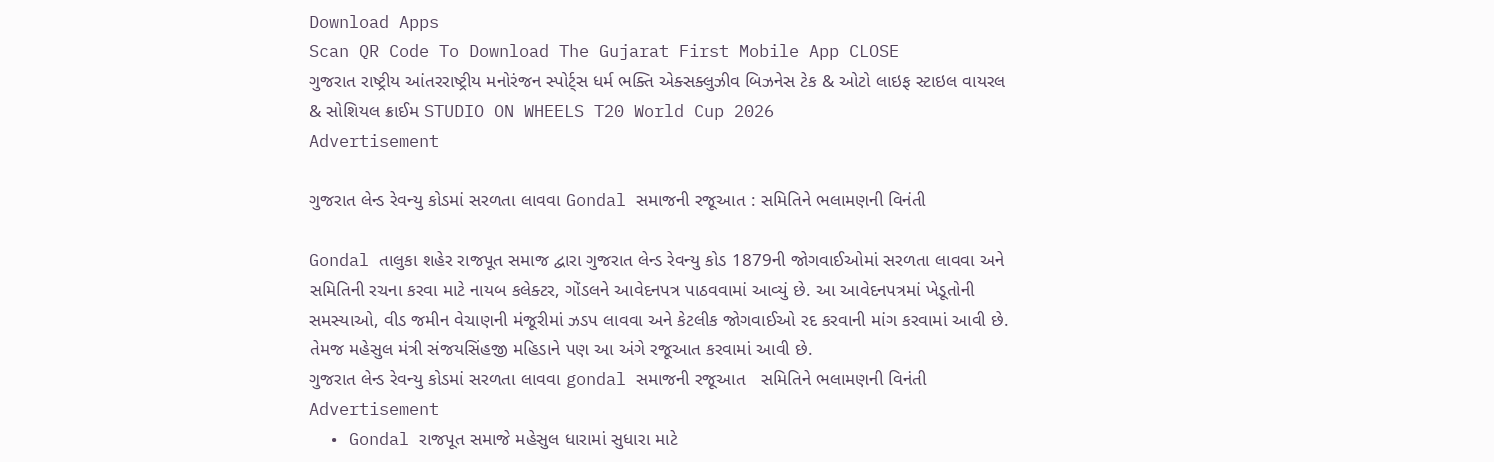Download Apps
Scan QR Code To Download The Gujarat First Mobile App CLOSE
ગુજરાત રાષ્ટ્રીય આંતરરાષ્ટ્રીય મનોરંજન સ્પોર્ટ્સ ધર્મ ભક્તિ એક્સક્લુઝીવ બિઝનેસ ટેક & ઓટો લાઇફ સ્ટાઇલ વાયરલ & સોશિયલ ક્રાઈમ STUDIO ON WHEELS T20 World Cup 2026
Advertisement

ગુજરાત લેન્ડ રેવન્યુ કોડમાં સરળતા લાવવા Gondal સમાજની રજૂઆત : સમિતિને ભલામણની વિનંતી

Gondal તાલુકા શહેર રાજપૂત સમાજ દ્વારા ગુજરાત લેન્ડ રેવન્યુ કોડ 1879ની જોગવાઈઓમાં સરળતા લાવવા અને સમિતિની રચના કરવા માટે નાયબ કલેક્ટર, ગોંડલને આવેદનપત્ર પાઠવવામાં આવ્યું છે. આ આવેદનપત્રમાં ખેડૂતોની સમસ્યાઓ, વીડ જમીન વેચાણની મંજૂરીમાં ઝડપ લાવવા અને કેટલીક જોગવાઈઓ રદ કરવાની માંગ કરવામાં આવી છે. તેમજ મહેસુલ મંત્રી સંજયસિંહજી મહિડાને પણ આ અંગે રજૂઆત કરવામાં આવી છે.
ગુજરાત લેન્ડ રેવન્યુ કોડમાં સરળતા લાવવા gondal સમાજની રજૂઆત   સમિતિને ભલામણની વિનંતી
Advertisement
  • Gondal રાજપૂત સમાજે મહેસુલ ધારામાં સુધારા માટે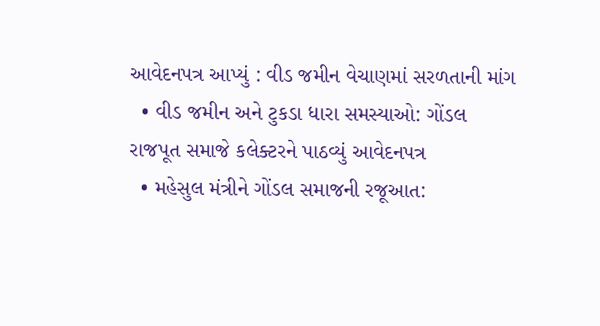આવેદનપત્ર આપ્યું : વીડ જમીન વેચાણમાં સરળતાની માંગ
  • વીડ જમીન અને ટુકડા ધારા સમસ્યાઓ: ગોંડલ રાજપૂત સમાજે કલેક્ટરને પાઠવ્યું આવેદનપત્ર
  • મહેસુલ મંત્રીને ગોંડલ સમાજની રજૂઆત: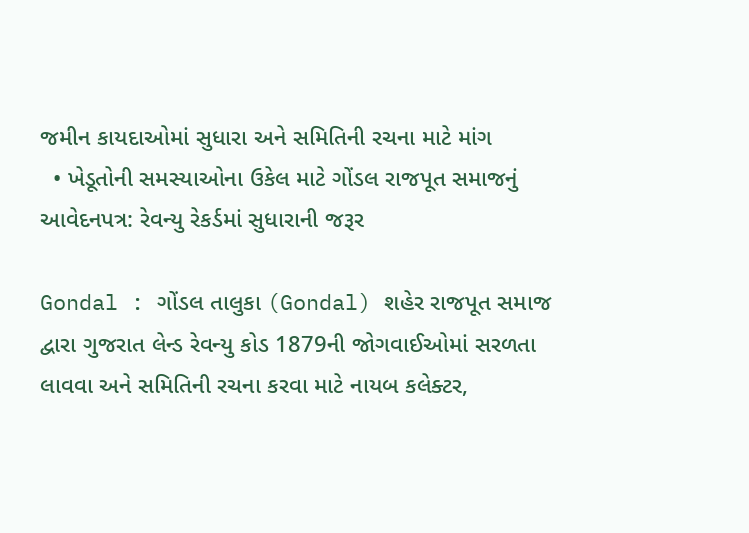જમીન કાયદાઓમાં સુધારા અને સમિતિની રચના માટે માંગ
  • ખેડૂતોની સમસ્યાઓના ઉકેલ માટે ગોંડલ રાજપૂત સમાજનું આવેદનપત્ર: રેવન્યુ રેકર્ડમાં સુધારાની જરૂર

Gondal : ગોંડલ તાલુકા (Gondal) શહેર રાજપૂત સમાજ દ્વારા ગુજરાત લેન્ડ રેવન્યુ કોડ 1879ની જોગવાઈઓમાં સરળતા લાવવા અને સમિતિની રચના કરવા માટે નાયબ કલેક્ટર,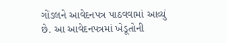ગોંડલને આવેદનપત્ર પાઠવવામાં આવ્યું છે. આ આવેદનપત્રમાં ખેડૂતોની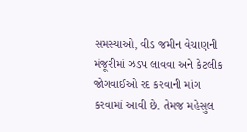સમસ્યાઓ, વીડ જમીન વેચાણની મંજૂરીમાં ઝડપ લાવવા અને કેટલીક જોગવાઈઓ રદ કરવાની માંગ કરવામાં આવી છે. તેમજ મહેસુલ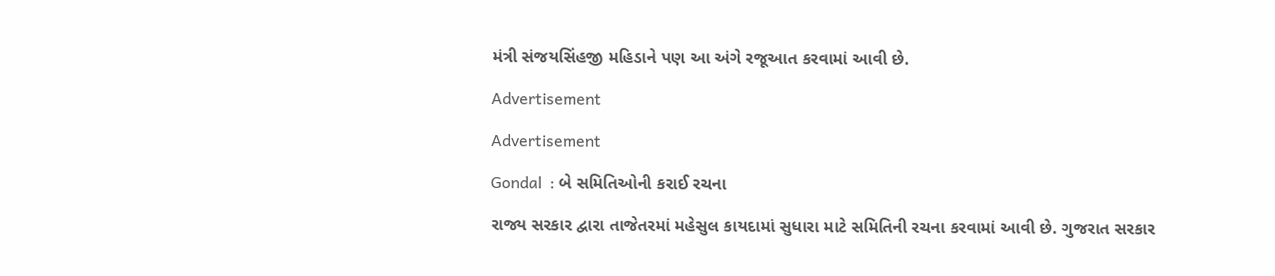મંત્રી સંજયસિંહજી મહિડાને પણ આ અંગે રજૂઆત કરવામાં આવી છે.

Advertisement

Advertisement

Gondal  : બે સમિતિઓની કરાઈ રચના

રાજ્ય સરકાર દ્વારા તાજેતરમાં મહેસુલ કાયદામાં સુધારા માટે સમિતિની રચના કરવામાં આવી છે. ગુજરાત સરકાર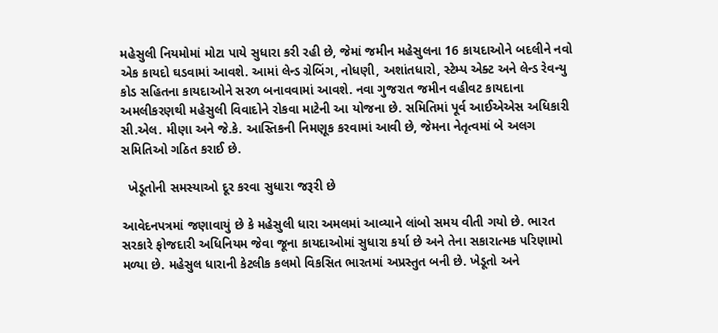મહેસુલી નિયમોમાં મોટા પાયે સુધારા કરી રહી છે, જેમાં જમીન મહેસુલના 16 કાયદાઓને બદલીને નવો એક કાયદો ઘડવામાં આવશે. આમાં લેન્ડ ગ્રેબિંગ, નોધણી, અશાંતધારો, સ્ટેમ્પ એક્ટ અને લેન્ડ રેવન્યુ કોડ સહિતના કાયદાઓને સરળ બનાવવામાં આવશે. નવા ગુજરાત જમીન વહીવટ કાયદાના અમલીકરણથી મહેસુલી વિવાદોને રોકવા માટેની આ યોજના છે. સમિતિમાં પૂર્વ આઈએએસ અધિકારી સી.એલ. મીણા અને જે.કે. આસ્તિકની નિમણૂક કરવામાં આવી છે, જેમના નેતૃત્વમાં બે અલગ સમિતિઓ ગઠિત કરાઈ છે.

  ખેડૂતોની સમસ્યાઓ દૂર કરવા સુધારા જરૂરી છે

આવેદનપત્રમાં જણાવાયું છે કે મહેસુલી ધારા અમલમાં આવ્યાને લાંબો સમય વીતી ગયો છે. ભારત સરકારે ફોજદારી અધિનિયમ જેવા જૂના કાયદાઓમાં સુધારા કર્યા છે અને તેના સકારાત્મક પરિણામો મળ્યા છે. મહેસુલ ધારાની કેટલીક કલમો વિકસિત ભારતમાં અપ્રસ્તુત બની છે. ખેડૂતો અને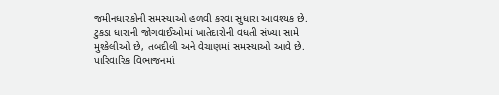જમીનધારકોની સમસ્યાઓ હળવી કરવા સુધારા આવશ્યક છે. ટુકડા ધારાની જોગવાઈઓમાં ખાતેદારોની વધતી સંખ્યા સામે મુશ્કેલીઓ છે, તબદીલી અને વેચાણમાં સમસ્યાઓ આવે છે. પારિવારિક વિભાજનમાં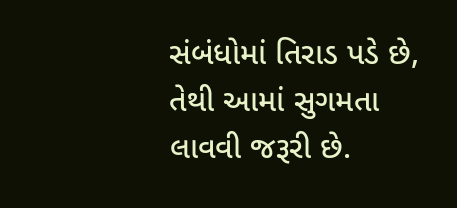સંબંધોમાં તિરાડ પડે છે, તેથી આમાં સુગમતા લાવવી જરૂરી છે.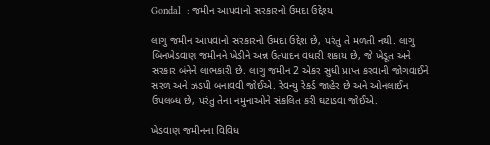Gondal  : જમીન આપવાનો સરકારનો ઉમદા ઉદ્દેશ્ય

લાગુ જમીન આપવાનો સરકારનો ઉમદા ઉદ્દેશ છે, પરંતુ તે મળતી નથી. લાગુ બિનખેડવાણ જમીનને ખેડીને અન્ન ઉત્પાદન વધારી શકાય છે, જે ખેડૂત અને સરકાર બંનેને લાભકારી છે. લાગુ જમીન 2 એકર સુધી પ્રાપ્ત કરવાની જોગવાઈને સરળ અને ઝડપી બનાવવી જોઈએ. રેવન્યુ રેકર્ડ જાહેર છે અને ઓનલાઈન ઉપલબ્ધ છે, પરંતુ તેના નમુનાઓને સંકલિત કરી ઘટાડવા જોઈએ.

ખેડવાણ જમીનના વિવિધ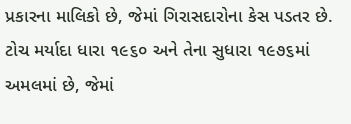પ્રકારના માલિકો છે, જેમાં ગિરાસદારોના કેસ પડતર છે. ટોચ મર્યાદા ધારા ૧૯૬૦ અને તેના સુધારા ૧૯૭૬માં અમલમાં છે, જેમાં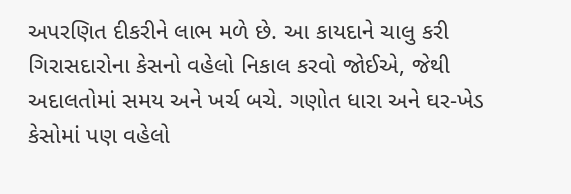અપરણિત દીકરીને લાભ મળે છે. આ કાયદાને ચાલુ કરી ગિરાસદારોના કેસનો વહેલો નિકાલ કરવો જોઈએ, જેથી અદાલતોમાં સમય અને ખર્ચ બચે. ગણોત ધારા અને ઘર-ખેડ કેસોમાં પણ વહેલો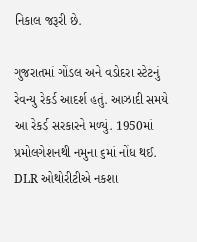નિકાલ જરૂરી છે.

ગુજરાતમાં ગોંડલ અને વડોદરા સ્ટેટનું રેવન્યુ રેકર્ડ આદર્શ હતું. આઝાદી સમયે આ રેકર્ડ સરકારને મળ્યું. 1950માં પ્રમોલગેશનથી નમુના ૬માં નોંધ થઈ. DLR ઓથોરીટીએ નકશા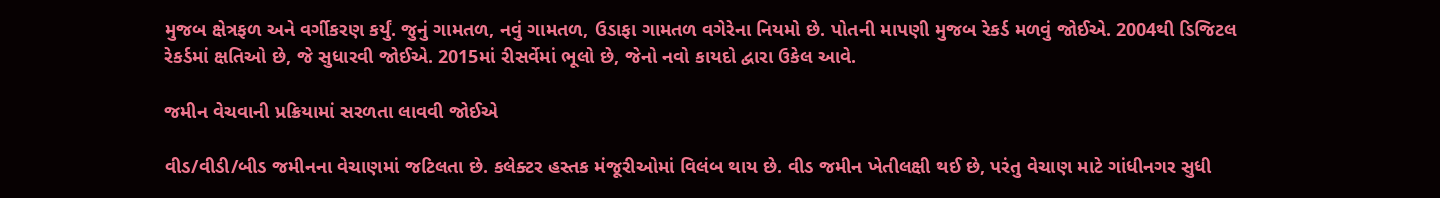મુજબ ક્ષેત્રફળ અને વર્ગીકરણ કર્યું. જુનું ગામતળ, નવું ગામતળ, ઉડાફા ગામતળ વગેરેના નિયમો છે. પોતની માપણી મુજબ રેકર્ડ મળવું જોઈએ. 2004થી ડિજિટલ રેકર્ડમાં ક્ષતિઓ છે, જે સુધારવી જોઈએ. 2015માં રીસર્વેમાં ભૂલો છે, જેનો નવો કાયદો દ્વારા ઉકેલ આવે.

જમીન વેચવાની પ્રક્રિયામાં સરળતા લાવવી જોઈએ

વીડ/વીડી/બીડ જમીનના વેચાણમાં જટિલતા છે. કલેક્ટર હસ્તક મંજૂરીઓમાં વિલંબ થાય છે. વીડ જમીન ખેતીલક્ષી થઈ છે, પરંતુ વેચાણ માટે ગાંધીનગર સુધી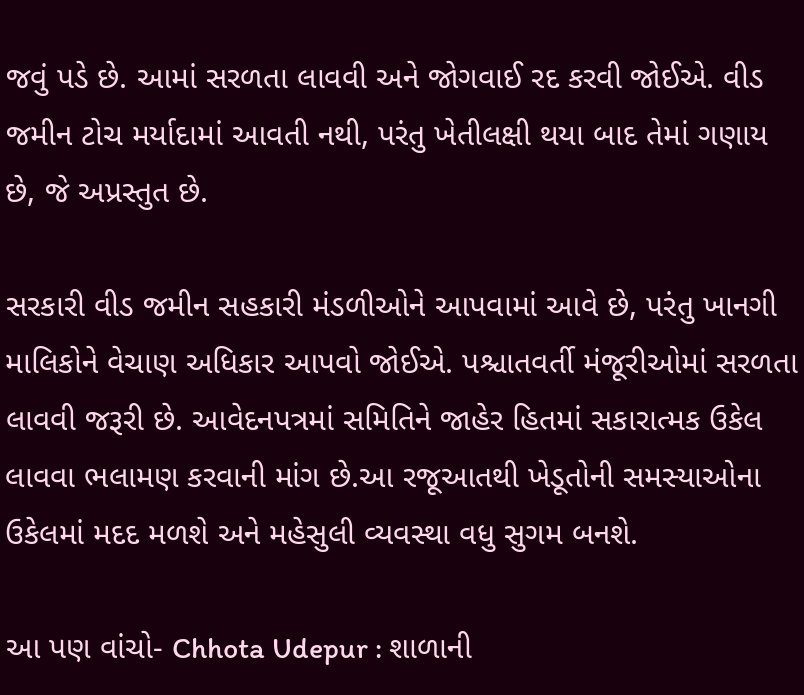જવું પડે છે. આમાં સરળતા લાવવી અને જોગવાઈ રદ કરવી જોઈએ. વીડ જમીન ટોચ મર્યાદામાં આવતી નથી, પરંતુ ખેતીલક્ષી થયા બાદ તેમાં ગણાય છે, જે અપ્રસ્તુત છે.

સરકારી વીડ જમીન સહકારી મંડળીઓને આપવામાં આવે છે, પરંતુ ખાનગી માલિકોને વેચાણ અધિકાર આપવો જોઈએ. પશ્ચાતવર્તી મંજૂરીઓમાં સરળતા લાવવી જરૂરી છે. આવેદનપત્રમાં સમિતિને જાહેર હિતમાં સકારાત્મક ઉકેલ લાવવા ભલામણ કરવાની માંગ છે.આ રજૂઆતથી ખેડૂતોની સમસ્યાઓના ઉકેલમાં મદદ મળશે અને મહેસુલી વ્યવસ્થા વધુ સુગમ બનશે.

આ પણ વાંચો- Chhota Udepur : શાળાની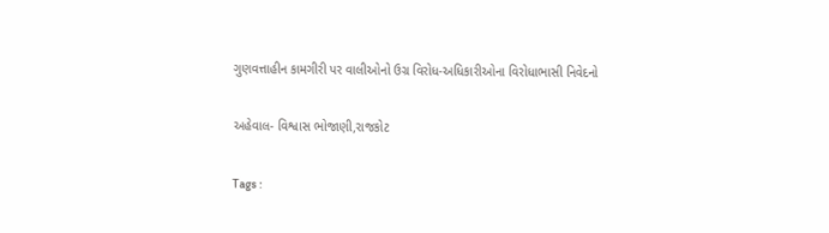ગુણવત્તાહીન કામગીરી પર વાલીઓનો ઉગ્ર વિરોધ-અધિકારીઓના વિરોધાભાસી નિવેદનો

અહેવાલ- વિશ્વાસ ભોજાણી,રાજકોટ

Tags :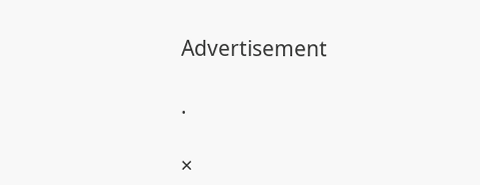Advertisement

.

×